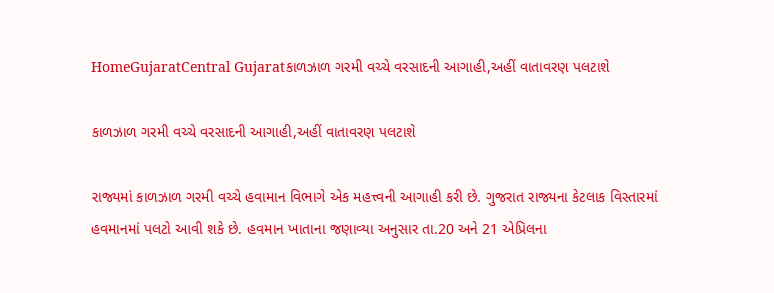HomeGujaratCentral Gujaratકાળઝાળ ગરમી વચ્ચે વરસાદની આગાહી,અહીં વાતાવરણ પલટાશે

કાળઝાળ ગરમી વચ્ચે વરસાદની આગાહી,અહીં વાતાવરણ પલટાશે

રાજ્યમાં કાળઝાળ ગરમી વચ્ચે હવામાન વિભાગે એક મહત્ત્વની આગાહી કરી છે. ગુજરાત રાજ્યના કેટલાક વિસ્તારમાં હવમાનમાં પલટો આવી શકે છે. હવમાન ખાતાના જણાવ્યા અનુસાર તા.20 અને 21 એપ્રિલના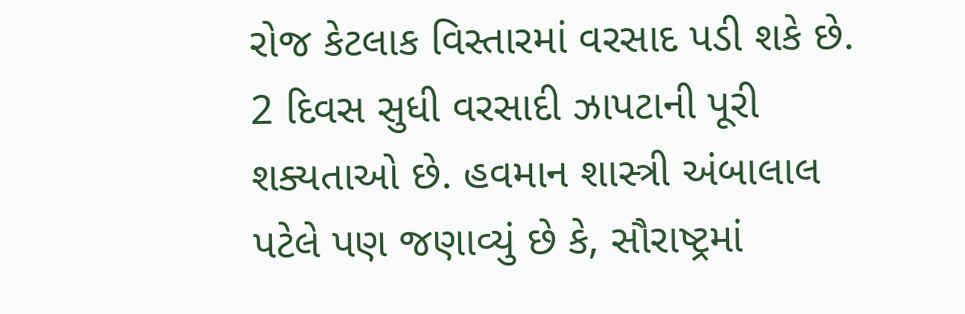રોજ કેટલાક વિસ્તારમાં વરસાદ પડી શકે છે. 2 દિવસ સુધી વરસાદી ઝાપટાની પૂરી શક્યતાઓ છે. હવમાન શાસ્ત્રી અંબાલાલ પટેલે પણ જણાવ્યું છે કે, સૌરાષ્ટ્રમાં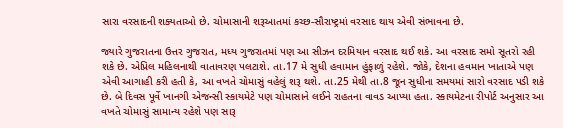સારા વરસાદની શક્યતાઓ છે. ચોમાસાની શરૂઆતમાં કચ્છ-સૌરાષ્ટ્રમાં વરસાદ થાય એવી સંભાવના છે.

જ્યારે ગુજરાતના ઉત્તર ગુજરાત, મધ્ય ગુજરાતમાં પણ આ સીઝન દરમિયાન વરસાદ થઈ શકે. આ વરસાદ સમો સૂતરો રહી શકે છે. એપ્રિલ મહિલનાથી વાતાવરણ પલટાશે. તા.17 મે સુધી હવામાન હુંફાળું રહેશે. જોકે, દેશના હવમાન ખાતાએ પણ એવી આગાહી કરી હતી કે, આ વખતે ચોમાસું વહેલું શરૂ થશે. તા.25 મેથી તા.8 જૂન સુધીના સમયમાં સારો વરસાદ પડી શકે છે. બે દિવસ પૂર્વે ખાનગી એજન્સી સ્કાયમેટે પણ ચોમાસાને લઈને રાહતના વાવડ આપ્યા હતા. સ્કાયમેટના રીપોર્ટ અનુસાર આ વખતે ચોમાસું સામાન્ય રહેશે પણ સારૂ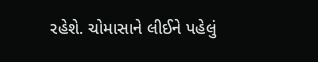રહેશે. ચોમાસાને લીઈને પહેલું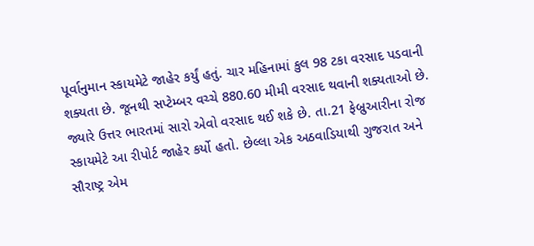પૂર્વાનુમાન સ્કાયમેટે જાહેર કર્યું હતું. ચાર મહિનામાં કુલ 98 ટકા વરસાદ પડવાની શક્યતા છે. જૂનથી સપ્ટેમ્બર વચ્ચે 880.60 મીમી વરસાદ થવાની શક્યતાઓ છે. જ્યારે ઉત્તર ભારતમાં સારો એવો વરસાદ થઈ શકે છે. તા.21 ફેબ્રુઆરીના રોજ સ્કાયમેટે આ રીપોર્ટ જાહેર કર્યો હતો. છેલ્લા એક અઠવાડિયાથી ગુજરાત અને સૌરાષ્ટ્ર એમ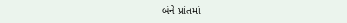બંને પ્રાંતમાં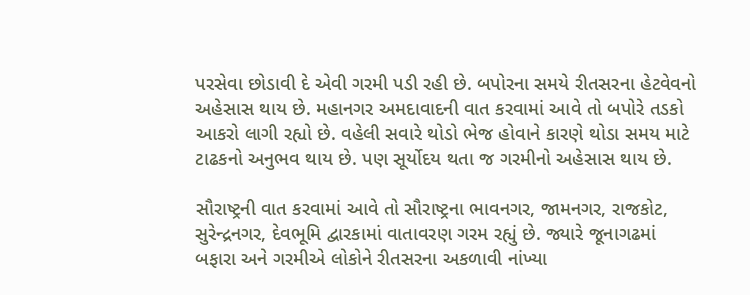પરસેવા છોડાવી દે એવી ગરમી પડી રહી છે. બપોરના સમયે રીતસરના હેટવેવનો અહેસાસ થાય છે. મહાનગર અમદાવાદની વાત કરવામાં આવે તો બપોરે તડકો આકરો લાગી રહ્યો છે. વહેલી સવારે થોડો ભેજ હોવાને કારણે થોડા સમય માટે ટાઢકનો અનુભવ થાય છે. પણ સૂર્યોદય થતા જ ગરમીનો અહેસાસ થાય છે.

સૌરાષ્ટ્રની વાત કરવામાં આવે તો સૌરાષ્ટ્રના ભાવનગર, જામનગર, રાજકોટ, સુરેન્દ્રનગર, દેવભૂમિ દ્વારકામાં વાતાવરણ ગરમ રહ્યું છે. જ્યારે જૂનાગઢમાં બફારા અને ગરમીએ લોકોને રીતસરના અકળાવી નાંખ્યા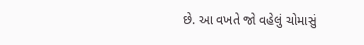છે. આ વખતે જો વહેલું ચોમાસું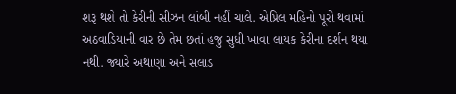શરૂ થશે તો કેરીની સીઝન લાંબી નહીં ચાલે. એપ્રિલ મહિનો પૂરો થવામાં અઠવાડિયાની વાર છે તેમ છતાં હજુ સુધી ખાવા લાયક કેરીના દર્શન થયા નથી. જ્યારે અથાણા અને સલાડ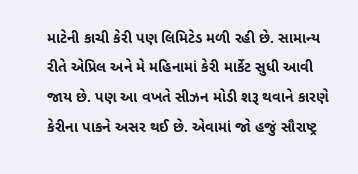માટેની કાચી કેરી પણ લિમિટેડ મળી રહી છે. સામાન્ય રીતે એપ્રિલ અને મે મહિનામાં કેરી માર્કેટ સુધી આવી જાય છે. પણ આ વખતે સીઝન મોડી શરૂ થવાને કારણે કેરીના પાકને અસર થઈ છે. એવામાં જો હજું સૌરાષ્ટ્ર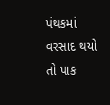પંથકમાં વરસાદ થયો તો પાક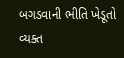બગડવાની ભીતિ ખેડૂતો વ્યક્ત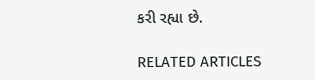કરી રહ્યા છે.

RELATED ARTICLES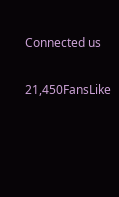Connected us

21,450FansLike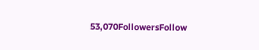53,070FollowersFollow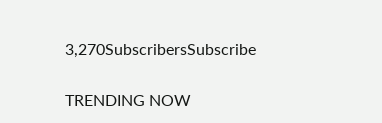3,270SubscribersSubscribe

TRENDING NOW